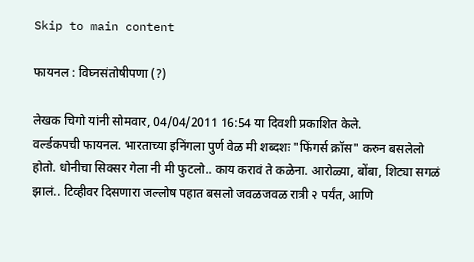Skip to main content

फायनल : विघ्नसंतोषीपणा (?)

लेखक चिगो यांनी सोमवार, 04/04/2011 16:54 या दिवशी प्रकाशित केले.
वर्ल्डकपची फायनल. भारताच्या इनिंगला पुर्ण वेळ मी शब्दशः "फिंगर्स क्रॉस" करुन बसलेलो होतो. धोनीचा सिक्सर गेला नी मी फुटलो.. काय करावं ते कळेना. आरोळ्या, बोंबा, शिट्या सगळं झालं.. टिव्हीवर दिसणारा जल्लोष पहात बसलो जवळजवळ रात्री २ पर्यंत, आणि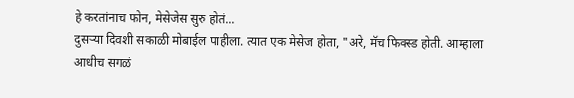हे करतांनाच फोन, मेसेजेस सुरु होतं...
दुसर्‍या दिवशी सकाळी मोबाईल पाहीला. त्यात एक मेसेज होता, "अरे, मॅच फिक्स्ड होती. आम्हाला आधीच सगळं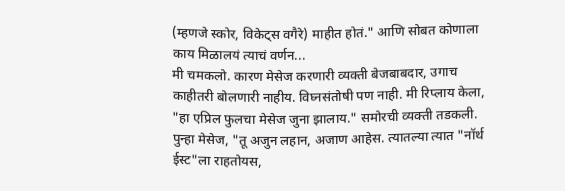(म्हणजे स्कोर, विकेट्स वगैरे) माहीत होतं." आणि सोबत कोणाला काय मिळालयं त्याचं वर्णन...
मी चमकलो. कारण मेसेज करणारी व्यक्ती बेजबाबदार, उगाच काहीतरी बोलणारी नाहीय. विघ्नसंतोषी पण नाही. मी रिप्लाय केला, "हा एप्रिल फुलचा मेसेज जुना झालाय." समोरची व्यक्ती तडकली. पुन्हा मेसेज, "तू अजुन लहान, अजाण आहेस. त्यातल्या त्यात "नॉर्थ ईस्ट"ला राहतोयस,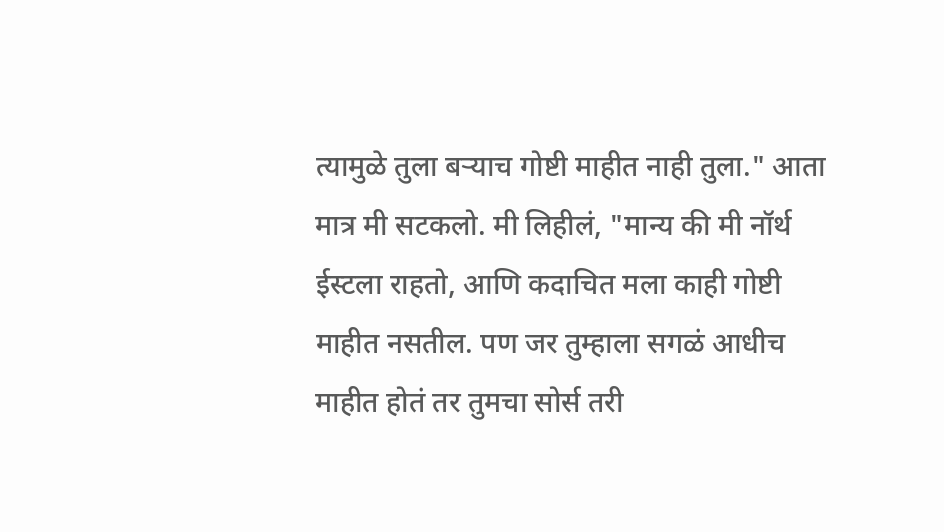त्यामुळे तुला बर्‍याच गोष्टी माहीत नाही तुला." आता मात्र मी सटकलो. मी लिहीलं, "मान्य की मी नॉर्थ ईस्टला राहतो, आणि कदाचित मला काही गोष्टी माहीत नसतील. पण जर तुम्हाला सगळं आधीच माहीत होतं तर तुमचा सोर्स तरी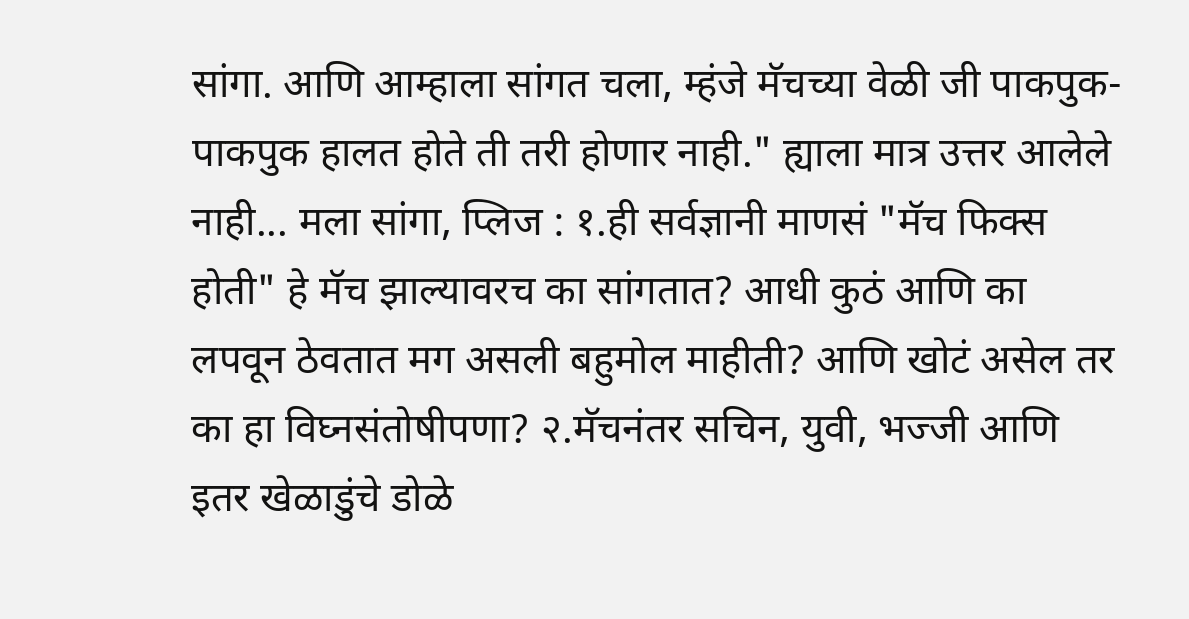सांगा. आणि आम्हाला सांगत चला, म्हंजे मॅचच्या वेळी जी पाकपुक-पाकपुक हालत होते ती तरी होणार नाही." ह्याला मात्र उत्तर आलेले नाही... मला सांगा, प्लिज : १.ही सर्वज्ञानी माणसं "मॅच फिक्स होती" हे मॅच झाल्यावरच का सांगतात? आधी कुठं आणि का लपवून ठेवतात मग असली बहुमोल माहीती? आणि खोटं असेल तर का हा विघ्नसंतोषीपणा? २.मॅचनंतर सचिन, युवी, भज्जी आणि इतर खेळाडुंचे डोळे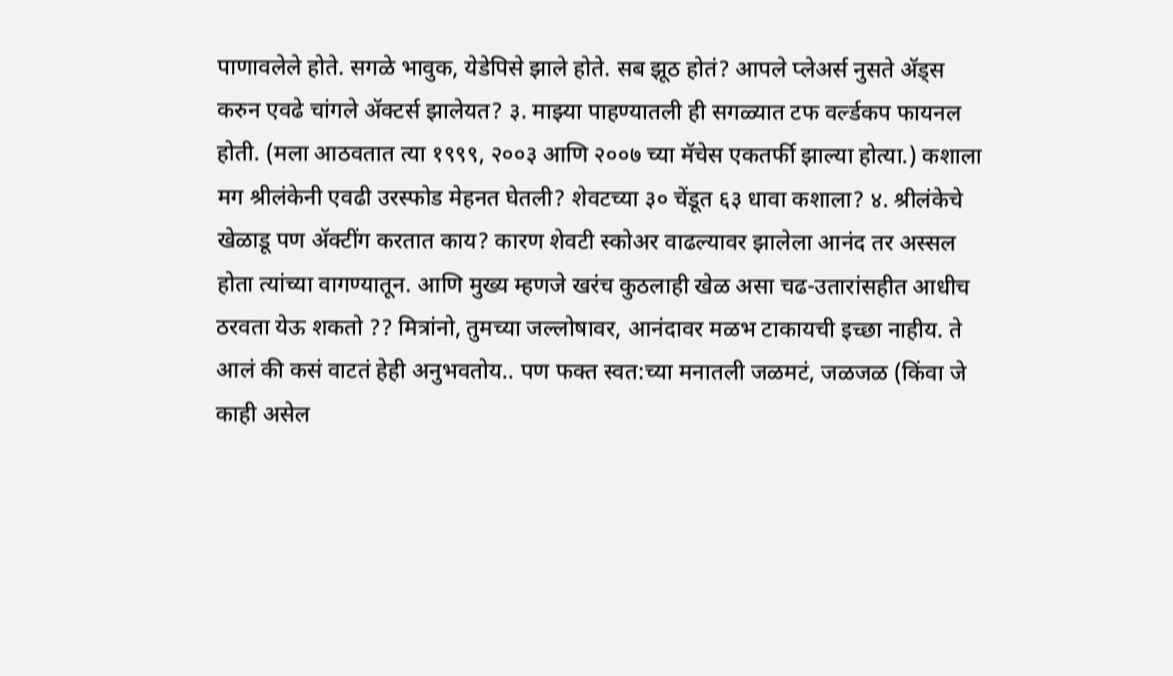पाणावलेले होते. सगळे भावुक, येडेपिसे झाले होते. सब झूठ होतं? आपले प्लेअर्स नुसते अ‍ॅड्स करुन एवढे चांगले अ‍ॅक्टर्स झालेयत? ३. माझ्या पाहण्यातली ही सगळ्यात टफ वर्ल्डकप फायनल होती. (मला आठवतात त्या १९९९, २००३ आणि २००७ च्या मॅचेस एकतर्फी झाल्या होत्या.) कशाला मग श्रीलंकेनी एवढी उरस्फोड मेहनत घेतली? शेवटच्या ३० चेंडूत ६३ धावा कशाला? ४. श्रीलंकेचे खेळाडू पण अ‍ॅक्टींग करतात काय? कारण शेवटी स्कोअर वाढल्यावर झालेला आनंद तर अस्सल होता त्यांच्या वागण्यातून. आणि मुख्य म्हणजे खरंच कुठलाही खेळ असा चढ-उतारांसहीत आधीच ठरवता येऊ शकतो ?? मित्रांनो, तुमच्या जल्लोषावर, आनंदावर मळभ टाकायची इच्छा नाहीय. ते आलं की कसं वाटतं हेही अनुभवतोय.. पण फक्त स्वत:च्या मनातली जळमटं, जळजळ (किंवा जे काही असेल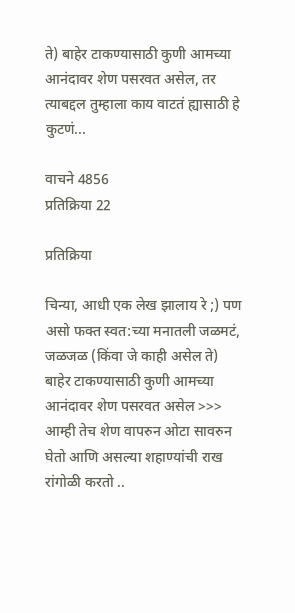ते) बाहेर टाकण्यासाठी कुणी आमच्या आनंदावर शेण पसरवत असेल, तर त्याबद्दल तुम्हाला काय वाटतं ह्यासाठी हे कुटणं...

वाचने 4856
प्रतिक्रिया 22

प्रतिक्रिया

चिन्या, आधी एक लेख झालाय रे ;) पण असो फक्त स्वत:च्या मनातली जळमटं, जळजळ (किंवा जे काही असेल ते) बाहेर टाकण्यासाठी कुणी आमच्या आनंदावर शेण पसरवत असेल >>> आम्ही तेच शेण वापरुन ओटा सावरुन घेतो आणि असल्या शहाण्यांची राख रांगोळी करतो ..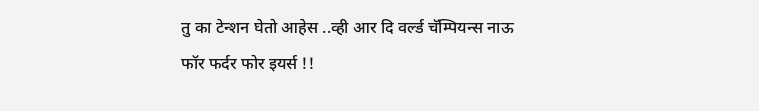तु का टेन्शन घेतो आहेस ..व्ही आर दि वर्ल्ड चॅम्पियन्स नाऊ फॉर फर्दर फोर इयर्स !!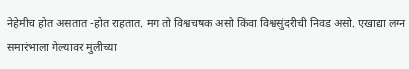नेहेमीच होत असतात -होत राहतात. मग तो विश्वचषक असो किंवा विश्वसुंदरीची निवड असो. एखाद्या लग्न समारंभाला गेल्यावर मुलीच्या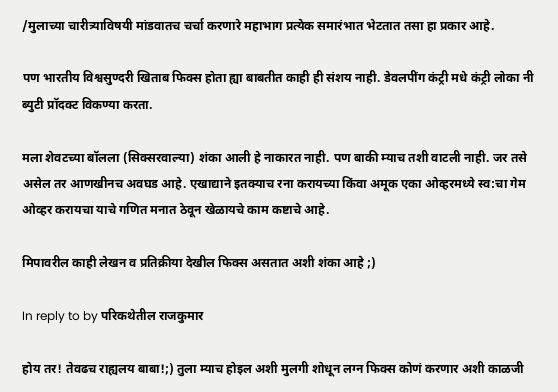/मुलाच्या चारीत्र्याविषयी मांडवातच चर्चा करणारे महाभाग प्रत्येक समारंभात भेटतात तसा हा प्रकार आहे.

पण भारतीय विश्वसुण्दरी खिताब फिक्स होता ह्या बाबतीत काही ही संशय नाही. डेवलपींग कंट्री मधे कंट्री लोका नी ब्युटी प्रॉदक्ट विकण्या करता.

मला शेवटच्या बॉलला (सिक्सरवाल्या) शंका आली हे नाकारत नाही. पण बाकी म्याच तशी वाटली नाही. जर तसे असेल तर आणखीनच अवघड आहे. एखाद्याने इतक्याच रना करायच्या किंवा अमूक एका ओव्हरमध्ये स्व:चा गेम ओव्हर करायचा याचे गणित मनात ठेवून खेळायचे काम कष्टाचे आहे.

मिपावरील काही लेखन व प्रतिक्रीया देखील फिक्स असतात अशी शंका आहे ;)

In reply to by परिकथेतील राजकुमार

होय तर! तेवढच राह्यलय बाबा!;) तुला म्याच होइल अशी मुलगी शोधून लग्न फिक्स कोणं करणार अशी काळजी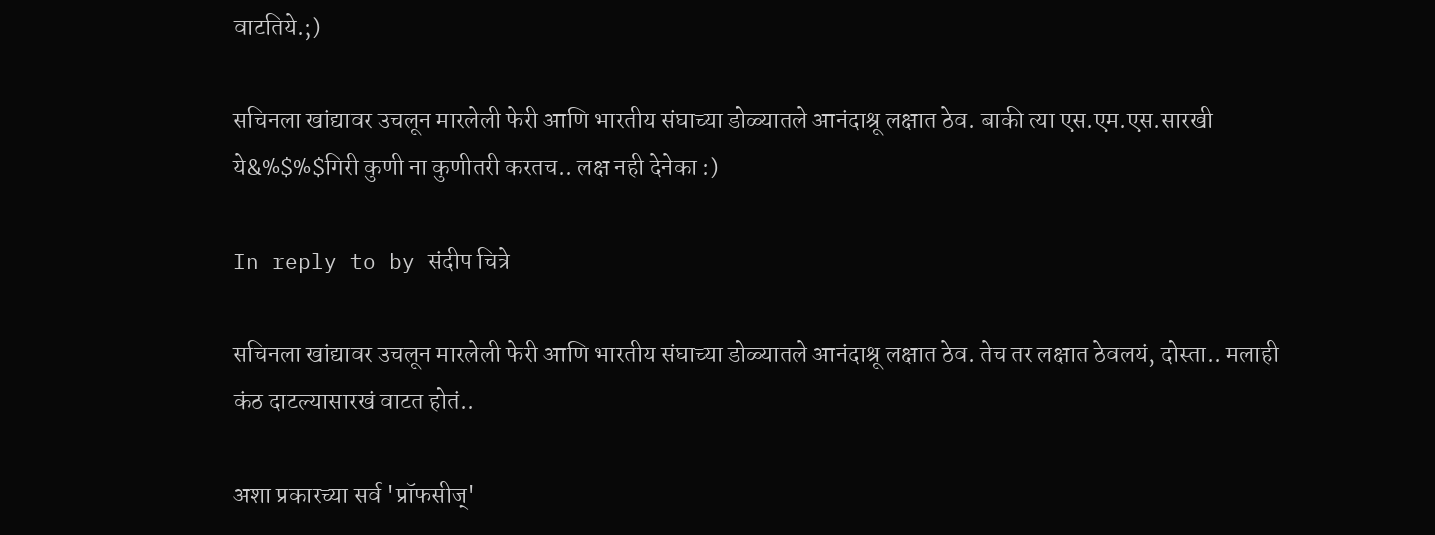वाटतिये.;)

सचिनला खांद्यावर उचलून मारलेली फेरी आणि भारतीय संघाच्या डोळ्यातले आनंदाश्रू लक्षात ठेव. बाकी त्या एस.एम.एस.सारखी ये&%$%$गिरी कुणी ना कुणीतरी करतच.. लक्ष नही देनेका :)

In reply to by संदीप चित्रे

सचिनला खांद्यावर उचलून मारलेली फेरी आणि भारतीय संघाच्या डोळ्यातले आनंदाश्रू लक्षात ठेव. तेच तर लक्षात ठेवलयं, दोस्ता.. मलाही कंठ दाटल्यासारखं वाटत होतं..

अशा प्रकारच्या सर्व 'प्रॉफसीज्'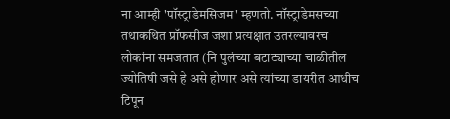ना आम्ही 'पॉस्ट्राडेमसिजम' म्हणतो. नॉस्ट्राडेमसच्या तथाकथित प्रॉफसीज जशा प्रत्यक्षात उतरल्यावरच लोकांना समजतात (नि पुलंच्या बटाट्याच्या चाळीतील ज्योतिषी जसे हे असे होणार असे त्यांच्या डायरीत आधीच टिपून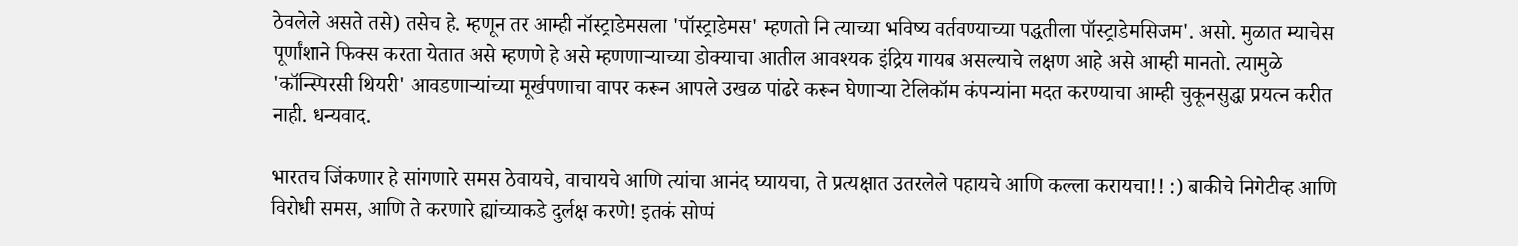ठेवलेले असते तसे) तसेच हे. म्हणून तर आम्ही नॉस्ट्राडेमसला 'पॉस्ट्राडेमस' म्हणतो नि त्याच्या भविष्य वर्तवण्याच्या पद्धतीला पॉस्ट्राडेमसिजम'. असो. मुळात म्याचेस पूर्णांशाने फिक्स करता येतात असे म्हणणे हे असे म्हणणार्‍याच्या डोक्याचा आतील आवश्यक इंद्रिय गायब असल्याचे लक्षण आहे असे आम्ही मानतो. त्यामुळे 'कॉन्स्पिरसी थियरी' आवडणार्‍यांच्या मूर्खपणाचा वापर करून आपले उखळ पांढरे करून घेणार्‍या टेलिकॉम कंपन्यांना मदत करण्याचा आम्ही चुकूनसुद्धा प्रयत्न करीत नाही. धन्यवाद.

भारतच जिंकणार हे सांगणारे समस ठेवायचे, वाचायचे आणि त्यांचा आनंद घ्यायचा, ते प्रत्यक्षात उतरलेले पहायचे आणि कल्ला करायचा!! :) बाकीचे निगेटीव्ह आणि विरोधी समस, आणि ते करणारे ह्यांच्याकडे दुर्लक्ष करणे! इतकं सोप्पं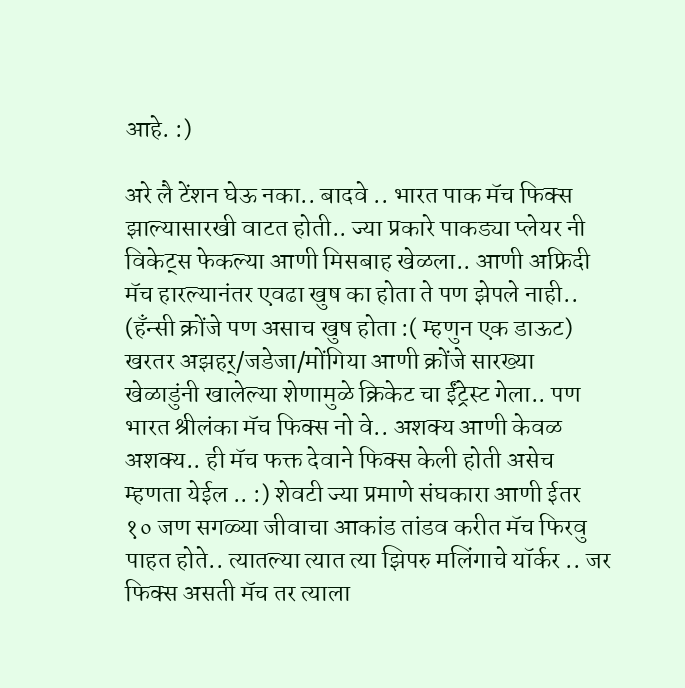आहे. :)

अरे लै टेंशन घेऊ नका.. बादवे .. भारत पाक मॅच फिक्स झाल्यासारखी वाटत होती.. ज्या प्रकारे पाकड्या प्लेयर नी विकेट्स फेकल्या आणी मिसबाह खेळला.. आणी अफ्रिदी मॅच हारल्यानंतर एवढा खुष का होता ते पण झेपले नाही.. (हँन्सी क्रोंजे पण असाच खुष होता :( म्हणुन एक डाऊट) खरतर अझहर्/जडेजा/मोंगिया आणी क्रोंजे सारख्या खेळाडुंनी खालेल्या शेणामुळे क्रिकेट चा ईंट्रेस्ट गेला.. पण भारत श्रीलंका मॅच फिक्स नो वे.. अशक्य आणी केवळ अशक्य.. ही मॅच फक्त देवाने फिक्स केली होती असेच म्हणता येईल .. :) शेवटी ज्या प्रमाणे संघकारा आणी ईतर १० जण सगळ्या जीवाचा आकांड तांडव करीत मॅच फिरवु पाहत होते.. त्यातल्या त्यात त्या झिपरु मलिंगाचे यॉर्कर .. जर फिक्स असती मॅच तर त्याला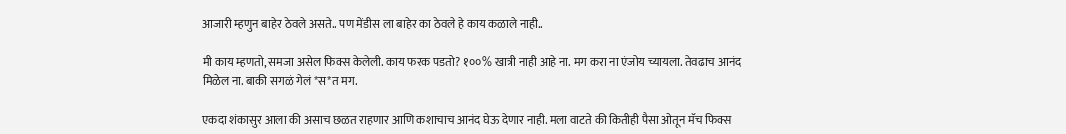आजारी म्हणुन बाहेर ठेवले असते.. पण मेंडीस ला बाहेर का ठेवले हे काय कळाले नाही..

मी काय म्हणतो, समजा असेल फिक्स केलेली. काय फरक पडतो? १००% खात्री नाही आहे ना. मग करा ना एंजोय च्यायला. तेवढाच आनंद मिळेल ना. बाकी सगळं गेलं *स*त मग.

एकदा शंकासुर आला की असाच छळत राहणार आणि कशाचाच आनंद घेऊ देणार नाही. मला वाटते की कितीही पैसा ओतून मॅच फिक्स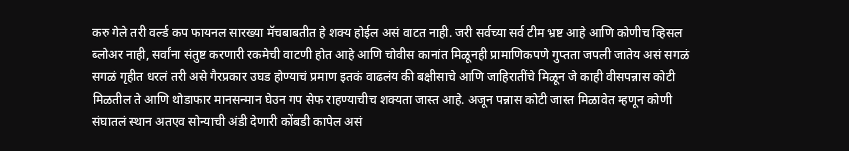करु गेले तरी वर्ल्ड कप फायनल सारख्या मॅचबाबतीत हे शक्य होईल असं वाटत नाही. जरी सर्वच्या सर्व टीम भ्रष्ट आहे आणि कोणीच व्हिसल ब्लोअर नाही, सर्वांना संतुष्ट करणारी रकमेची वाटणी होत आहे आणि चोवीस कानांत मिळूनही प्रामाणिकपणे गुप्तता जपली जातेय असं सगळं सगळं गृहीत धरलं तरी असे गैरप्रकार उघड होण्याचं प्रमाण इतकं वाढलंय की बक्षीसाचे आणि जाहिरातींचे मिळून जे काही वीसपन्नास कोटी मिळतील ते आणि थोडाफार मानसन्मान घेउन गप सेफ राहण्याचीच शक्यता जास्त आहे. अजून पन्नास कोटी जास्त मिळावेत म्हणून कोणी संघातलं स्थान अतएव सोन्याची अंडी देणारी कोंबडी कापेल असं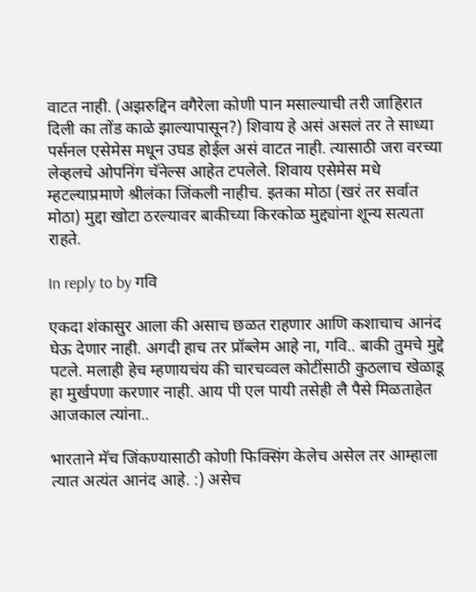वाटत नाही. (अझरुद्दिन वगैरेला कोणी पान मसाल्याची तरी जाहिरात दिली का तोंड काळे झाल्यापासून?) शिवाय हे असं असलं तर ते साध्या पर्सनल एसेमेस मधून उघड होईल असं वाटत नाही. त्यासाठी जरा वरच्या लेव्हलचे ओपनिंग चॅनेल्स आहेत टपलेले. शिवाय एसेमेस मधे म्हटल्याप्रमाणे श्रीलंका जिंकली नाहीच. इतका मोठा (खरं तर सर्वात मोठा) मुद्दा खोटा ठरल्यावर बाकीच्या किरकोळ मुद्द्यांना शून्य सत्यता राहते.

In reply to by गवि

एकदा शंकासुर आला की असाच छळत राहणार आणि कशाचाच आनंद घेऊ देणार नाही. अगदी हाच तर प्रॉब्लेम आहे ना, गवि.. बाकी तुमचे मुद्दे पटले. मलाही हेच म्हणायचंय की चारचव्वल कोटींसाठी कुठलाच खेळाडू हा मुर्खपणा करणार नाही. आय पी एल पायी तसेही लै पैसे मिळताहेत आजकाल त्यांना..

भारताने मॅच जिंकण्यासाठी कोणी फिक्सिंग केलेच असेल तर आम्हाला त्यात अत्यंत आनंद आहे. :) असेच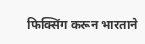फिक्सिंग करून भारताने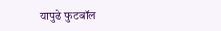यापुढे फुटबॉल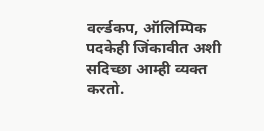वर्ल्डकप, ऑलिम्पिक पदकेही जिंकावीत अशी सदिच्छा आम्ही व्यक्त करतो.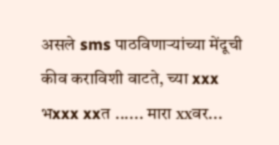असले sms पाठविणार्‍यांच्या मेंदूची कीव कराविशी वाटते, च्या xxx भxxx xxत ...... मारा xxवर...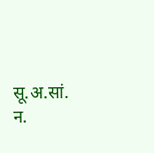सू.अ.सां. न.